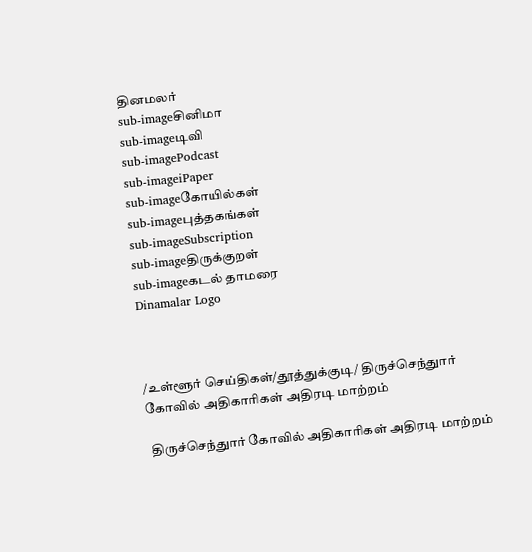தினமலர்
sub-imageசினிமா
sub-imageடிவி
sub-imagePodcast
sub-imageiPaper
sub-imageகோயில்கள்
sub-imageபுத்தகங்கள்
sub-imageSubscription
sub-imageதிருக்குறள்
sub-imageகடல் தாமரை
Dinamalar Logo



/உள்ளூர் செய்திகள்/தூத்துக்குடி/ திருச்செந்துார் கோவில் அதிகாரிகள் அதிரடி மாற்றம்

 திருச்செந்துார் கோவில் அதிகாரிகள் அதிரடி மாற்றம்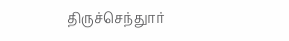திருச்செந்துார்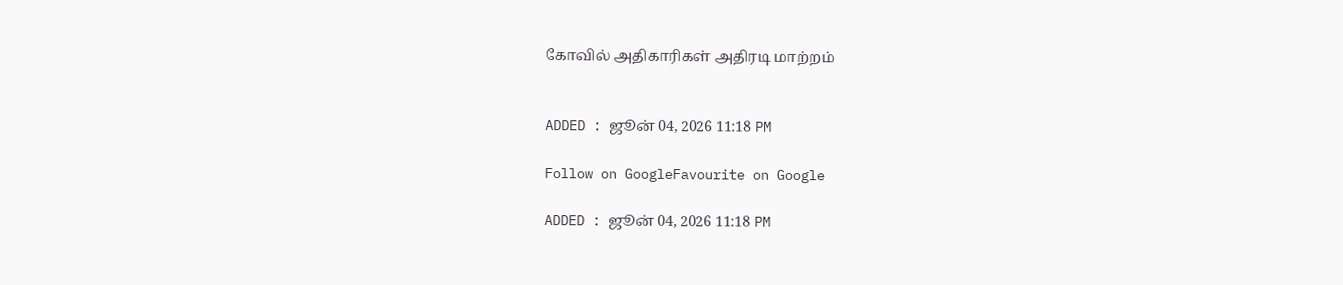கோவில் அதிகாரிகள் அதிரடி மாற்றம்


ADDED : ஜூன் 04, 2026 11:18 PM

Follow on GoogleFavourite on Google

ADDED : ஜூன் 04, 2026 11:18 PM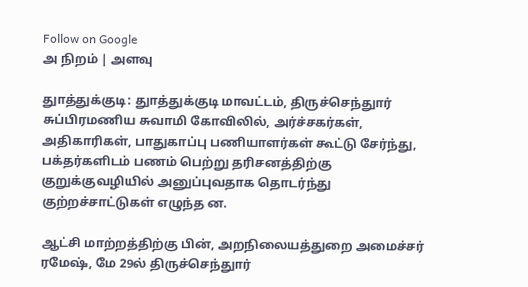Follow on Google
அ நிறம் | அளவு

துாத்துக்குடி: துாத்துக்குடி மாவட்டம், திருச்செந்துார் சுப்பிரமணிய சுவாமி கோவிலில், அர்ச்சகர்கள், அதிகாரிகள், பாதுகாப்பு பணியாளர்கள் கூட்டு சேர்ந்து, பக்தர்களிடம் பணம் பெற்று தரிசனத்திற்கு குறுக்குவழியில் அனுப்புவதாக தொடர்ந்து குற்றச்சாட்டுகள் எழுந்த ன.

ஆட்சி மாற்றத்திற்கு பின், அறநிலையத்துறை அமைச்சர் ரமேஷ், மே 29ல் திருச்செந்துார்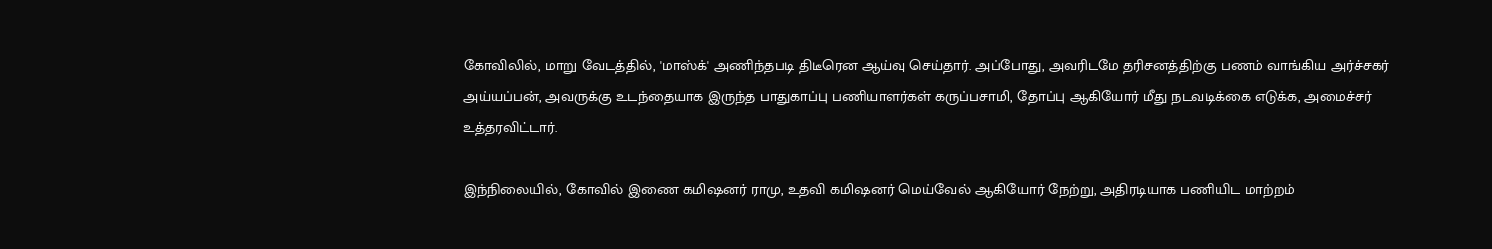கோவிலில், மாறு வேடத்தில், 'மாஸ்க்' அணிந்தபடி திடீரென ஆய்வு செய்தார். அப்போது, அவரிடமே தரிசனத்திற்கு பணம் வாங்கிய அர்ச்சகர் அய்யப்பன், அவருக்கு உடந்தையாக இருந்த பாதுகாப்பு பணியாளர்கள் கருப்பசாமி, தோப்பு ஆகியோர் மீது நடவடிக்கை எடுக்க, அமைச்சர் உத்தரவிட்டார்.

இந்நிலையில், கோவில் இணை கமிஷனர் ராமு, உதவி கமிஷனர் மெய்வேல் ஆகியோர் நேற்று, அதிரடியாக பணியிட மாற்றம்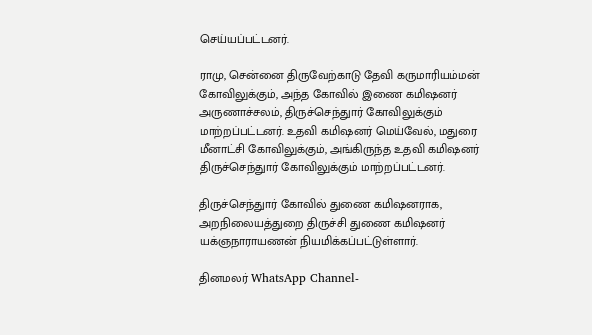செய்யப்பட்டனர்.

ராமு, சென்னை திருவேற்காடு தேவி கருமாரியம்மன் கோவிலுக்கும், அந்த கோவில் இணை கமிஷனர் அருணாச்சலம், திருச்செந்துார் கோவிலுக்கும் மாற்றப்பட்டனர். உதவி கமிஷனர் மெய்வேல், மதுரை மீனாட்சி கோவிலுக்கும், அங்கிருந்த உதவி கமிஷனர் திருச்செந்துார் கோவிலுக்கும் மாற்றப்பட்டனர்.

திருச்செந்துார் கோவில் துணை கமிஷனராக, அறநிலையத்துறை திருச்சி துணை கமிஷனர் யக்ஞநாராயணன் நியமிக்கப்பட்டுள்ளார்.

தினமலர் WhatsApp Channel-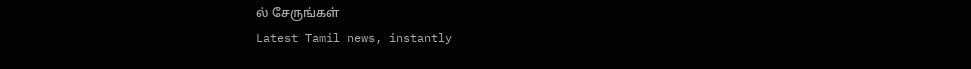ல் சேருங்கள்
Latest Tamil news, instantly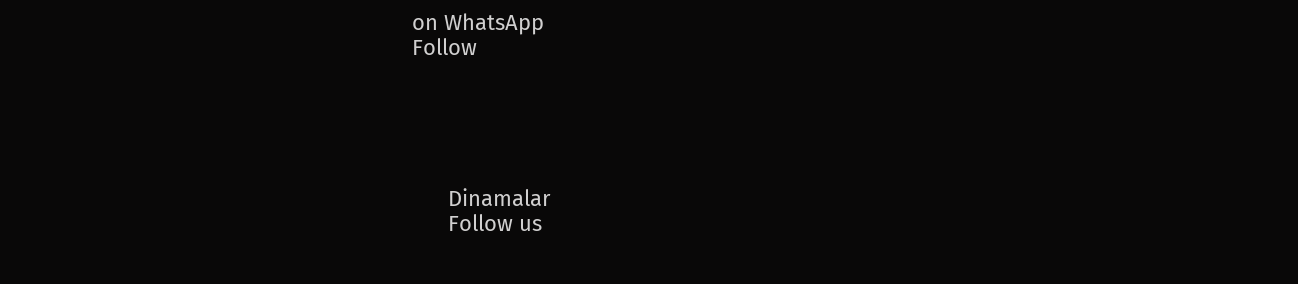on WhatsApp
Follow





      Dinamalar
      Follow us